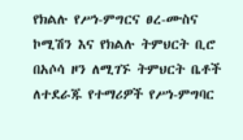የክልሉ የሥነ-ምግርና ፀረ-ሙስና ኮሚሽን እና የክልሉ ትምህርት ቢሮ በአሶሳ ዞን ለሚገኙ ትምህርት ቤቶች ለተደራጁ የተማሪዎች የሥነ-ምግባር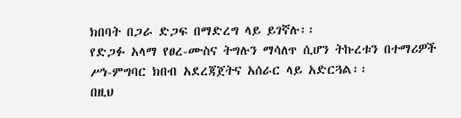ክበባት በጋራ ድጋፍ በማድረግ ላይ ይገኛሉ፡፡
የድጋፉ አላማ የፀረ-ሙስና ትግሉን ማሳለጥ ሲሆን ትኩረቱን በተማሪዎች ሥነ-ምግባር ክበብ አደረጃጀትና አሰራር ላይ አድርጓል፡፡
በዚህ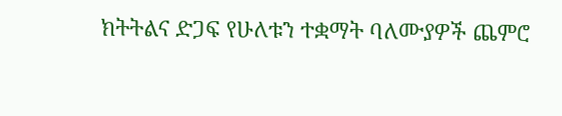ክትትልና ድጋፍ የሁለቱን ተቋማት ባለሙያዎች ጨምሮ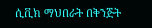ሲቪክ ማህበራት በቅንጅት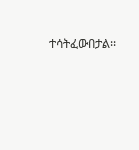ተሳትፈውበታል፡፡